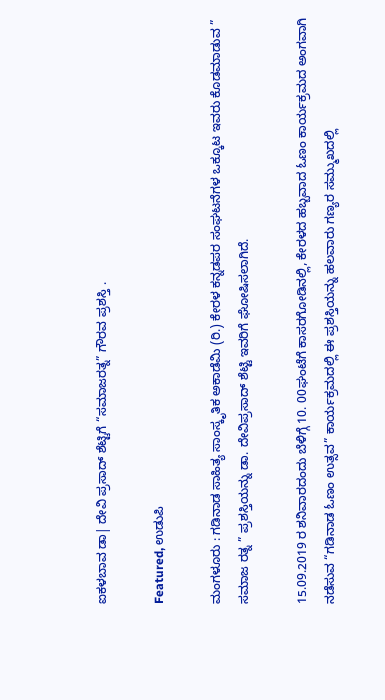ಐಕಳಬಾವ ಡಾ| ದೇವಿ ಪ್ರಸಾದ್ ಶೆಟ್ಟಿಗೆ “ಸಮಾಜರತ್ನ‌” ಗೌರವ ಪ್ರಶಸ್ತಿ .

Featured, ಉಡುಪಿ

ಮಂಗಳೂರು : ಗಡಿನಾಡ ಸಾಹಿತ್ಯ ಸಾಂಸ್ಕೃತಿಕ ಅಕಾಡೆಮಿ (ರಿ.) ಕೇರಳ ಕನ್ನಡಪರ ಸಂಘಟನೆಗಳ ಒಕ್ಕೂಟ ಇವರು ಕೊಡಮಾಡುವ ” ಸಮಾಜ ರತ್ನ ” ಪ್ರಶಸ್ತಿಯನ್ನು ಡಾ. ದೇವಿಪ್ರಸಾದ್ ಶೆಟ್ಟಿ ಇವರಿಗೆ ಘೋಷಿಸಲಾಗಿದೆ.

15.09.2019 ರ ಶನಿವಾರದಂದು ಬೆಳಿಗ್ಗೆ 10. 00ಘಂಟೆಗೆ ಕಾಸರಗೋಡಿನಲ್ಲಿ, ಕೇರಳದ ಹಬ್ಬವಾದ ಓಣಂ ಕಾರ್ಯಕ್ರಮದ ಅಂಗವಾಗಿ ನಡೆಸುವ “ಗಡಿನಾಡ ಓಣಂ ಉತ್ಸವ” ಕಾರ್ಯಕ್ರಮದಲ್ಲಿ ಈ ಪ್ರಶಸ್ತಿಯನ್ನು ಹಲವಾರು ಗಣ್ಯರ ಸಮ್ಮುಖದಲ್ಲಿ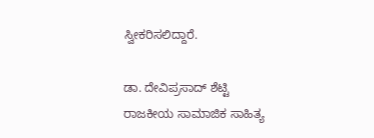ಸ್ವೀಕರಿಸಲಿದ್ದಾರೆ.

ಡಾ. ದೇವಿಪ್ರಸಾದ್ ಶೆಟ್ಟಿ ರಾಜಕೀಯ ಸಾಮಾಜಿಕ ಸಾಹಿತ್ಯ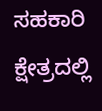ಸಹಕಾರಿ ಕ್ಷೇತ್ರದಲ್ಲಿ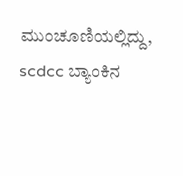ಮುಂಚೂಣಿಯಲ್ಲಿದ್ದು,  scdcc ಬ್ಯಾಂಕಿನ‌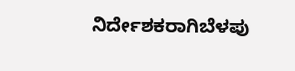ನಿರ್ದೇಶಕರಾಗಿಬೆಳಪು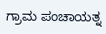ಗ್ರಾಮ ಪಂಚಾಯತ್ನ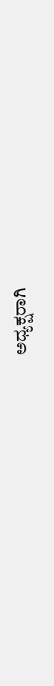ಅಧ್ಯಕ್ಷರಾಗಿ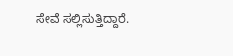ಸೇವೆ ಸಲ್ಲಿಸುತ್ತಿದ್ದಾರೆ.